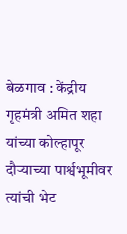बेळगाव : केंद्रीय गृहमंत्री अमित शहा यांच्या कोल्हापूर दौऱ्याच्या पार्श्वभूमीवर त्यांची भेट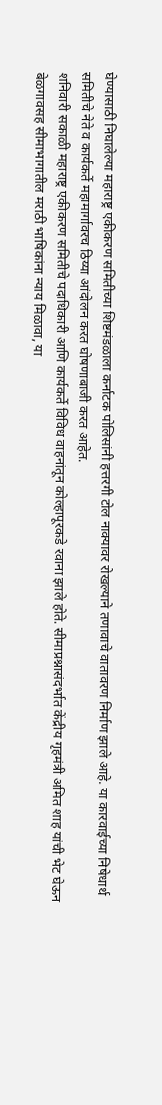घेण्यासाठी निघालेल्या महाराष्ट्र एकीकरण समितीच्या शिष्टमंडळाला कर्नाटक पोलिसांनी हत्तरगी टोल नाक्यावर रोखल्याने तणावाचे वातावरण निर्माण झाले आहे. या कारवाईच्या निषेधार्थ समितीचे नेते व कार्यकर्ते महामार्गावरच ठिय्या आंदोलन करत घोषणाबाजी करत आहेत.
शनिवारी सकाळी महाराष्ट्र एकीकरण समितीचे पदाधिकारी आणि कार्यकर्ते विविध वाहनांतून कोल्हापूरकडे रवाना झाले होते. सीमाप्रश्नासंदर्भात केंद्रीय गृहमंत्री अमित शाह यांची भेट घेऊन बेळगावसह सीमाभागातील मराठी भाषिकांना न्याय मिळावा, या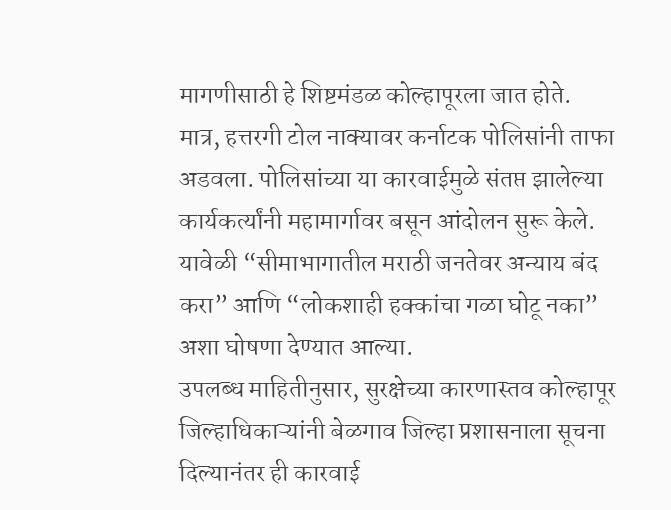मागणीसाठी हे शिष्टमंडळ कोल्हापूरला जात होते.
मात्र, हत्तरगी टोल नाक्यावर कर्नाटक पोलिसांनी ताफा अडवला. पोलिसांच्या या कारवाईमुळे संतप्त झालेल्या कार्यकर्त्यांनी महामार्गावर बसून आंदोलन सुरू केले. यावेळी “सीमाभागातील मराठी जनतेवर अन्याय बंद करा” आणि “लोकशाही हक्कांचा गळा घोटू नका” अशा घोषणा देण्यात आल्या.
उपलब्ध माहितीनुसार, सुरक्षेच्या कारणास्तव कोल्हापूर जिल्हाधिकाऱ्यांनी बेळगाव जिल्हा प्रशासनाला सूचना दिल्यानंतर ही कारवाई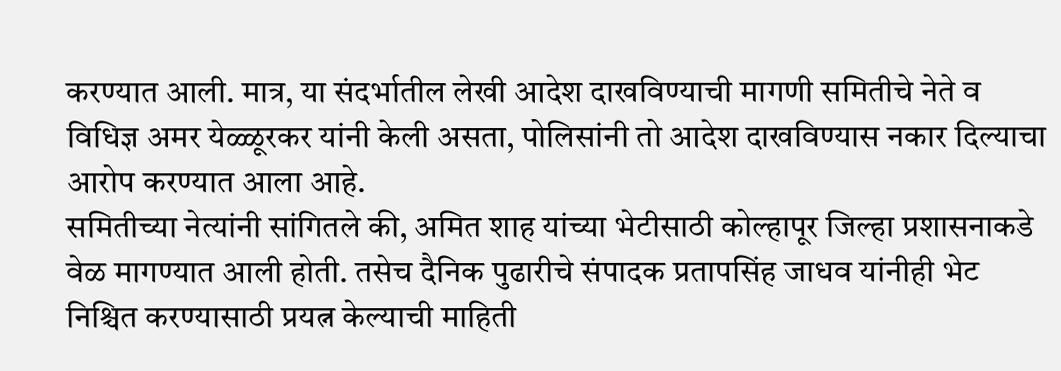करण्यात आली. मात्र, या संदर्भातील लेखी आदेश दाखविण्याची मागणी समितीचे नेते व विधिज्ञ अमर येळ्ळूरकर यांनी केली असता, पोलिसांनी तो आदेश दाखविण्यास नकार दिल्याचा आरोप करण्यात आला आहे.
समितीच्या नेत्यांनी सांगितले की, अमित शाह यांच्या भेटीसाठी कोल्हापूर जिल्हा प्रशासनाकडे वेळ मागण्यात आली होती. तसेच दैनिक पुढारीचे संपादक प्रतापसिंह जाधव यांनीही भेट निश्चित करण्यासाठी प्रयत्न केल्याची माहिती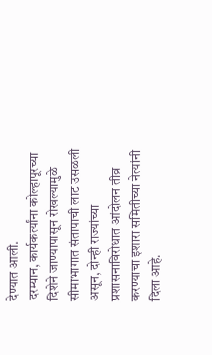देण्यात आली.
दरम्यान, कार्यकर्त्यांना कोल्हापूरच्या दिशेने जाण्यापासून रोखल्यामुळे सीमाभागात संतापाची लाट उसळली असून, दोन्ही राज्यांच्या प्रशासनाविरोधात आंदोलन तीव्र करण्याचा इशारा समितीच्या नेत्यांनी दिला आहे.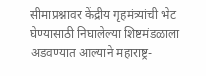सीमाप्रश्नावर केंद्रीय गृहमंत्र्यांची भेट घेण्यासाठी निघालेल्या शिष्टमंडळाला अडवण्यात आल्याने महाराष्ट्र-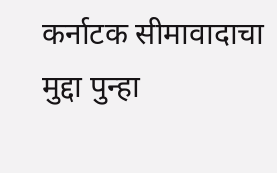कर्नाटक सीमावादाचा मुद्दा पुन्हा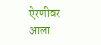ऐरणीवर आला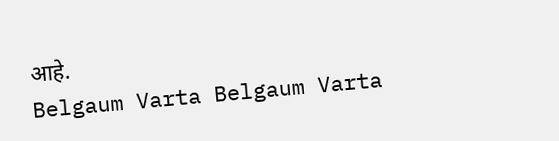आहे.
Belgaum Varta Belgaum Varta